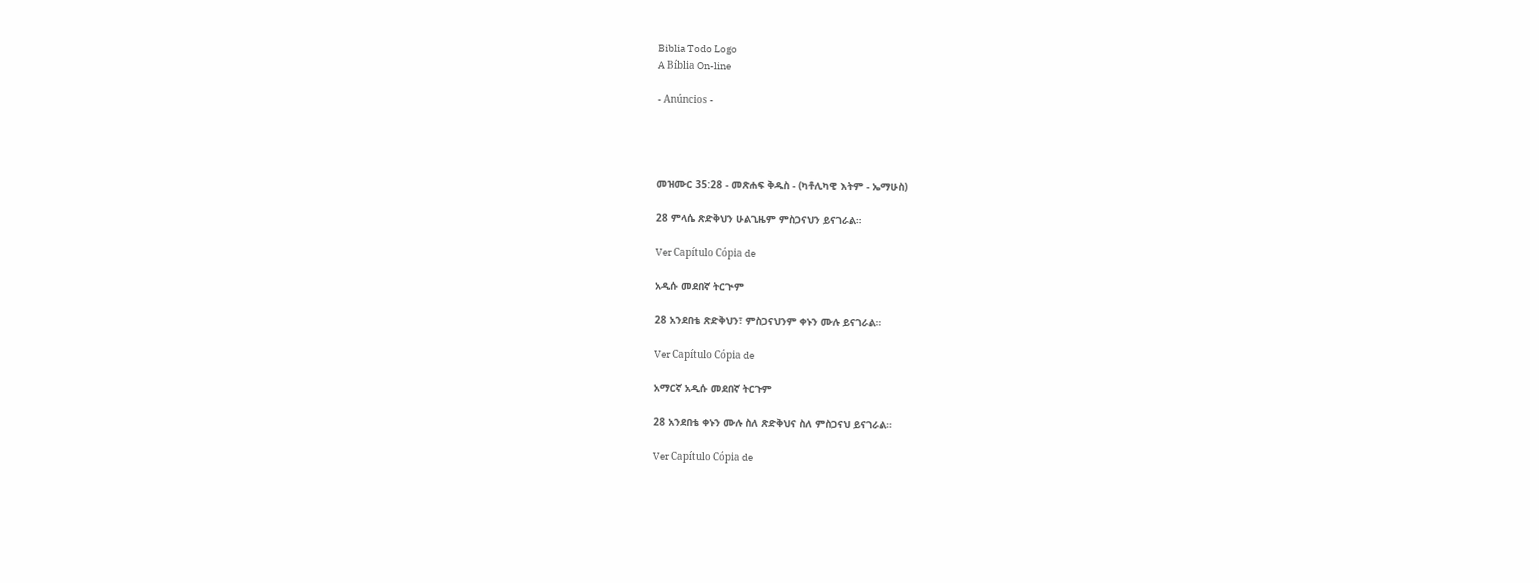Biblia Todo Logo
A Bíblia On-line

- Anúncios -




መዝሙር 35:28 - መጽሐፍ ቅዱስ - (ካቶሊካዊ እትም - ኤማሁስ)

28 ምላሴ ጽድቅህን ሁልጊዜም ምስጋናህን ይናገራል።

Ver Capítulo Cópia de

አዲሱ መደበኛ ትርጒም

28 አንደበቴ ጽድቅህን፣ ምስጋናህንም ቀኑን ሙሉ ይናገራል።

Ver Capítulo Cópia de

አማርኛ አዲሱ መደበኛ ትርጉም

28 አንደበቴ ቀኑን ሙሉ ስለ ጽድቅህና ስለ ምስጋናህ ይናገራል።

Ver Capítulo Cópia de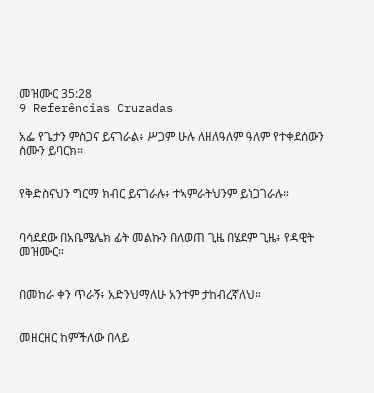መዝሙር 35:28
9 Referências Cruzadas

አፌ የጌታን ምስጋና ይናገራል፥ ሥጋም ሁሉ ለዘለዓለም ዓለም የተቀደሰውን ስሙን ይባርክ።


የቅድስናህን ግርማ ክብር ይናገራሉ፥ ተኣምራትህንም ይነጋገራሉ።


ባሳደደው በአቤሜሌክ ፊት መልኩን በለወጠ ጊዜ በሄደም ጊዜ፥ የዳዊት መዝሙር።


በመከራ ቀን ጥራኝ፥ አድንህማለሁ አንተም ታከብረኛለህ።


መዘርዘር ከምችለው በላይ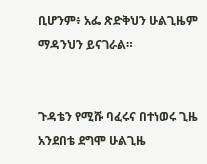ቢሆንም፥ አፌ ጽድቅህን ሁልጊዜም ማዳንህን ይናገራል።


ጉዳቴን የሚሹ ባፈሩና በተነወሩ ጊዜ አንደበቴ ደግሞ ሁልጊዜ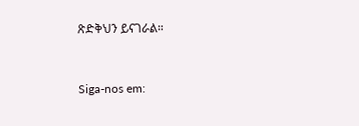ጽድቅህን ይናገራል።


Siga-nos em: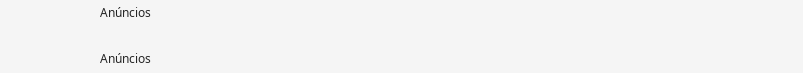Anúncios


Anúncios